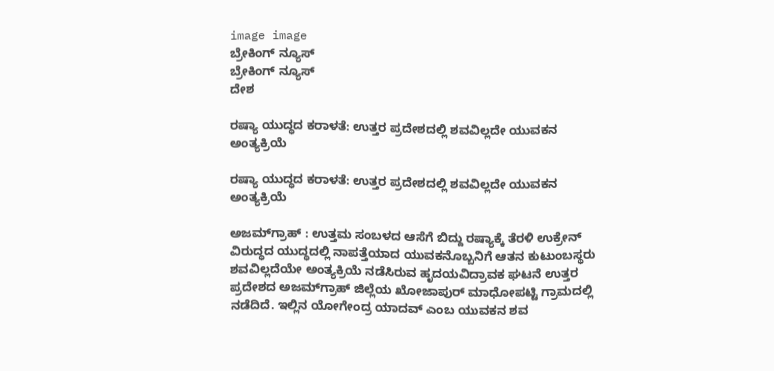image image
ಬ್ರೇಕಿಂಗ್ ನ್ಯೂಸ್
ಬ್ರೇಕಿಂಗ್ ನ್ಯೂಸ್
ದೇಶ

ರಷ್ಯಾ ಯುದ್ಧದ ಕರಾಳತೆ: ಉತ್ತರ ಪ್ರದೇಶದಲ್ಲಿ ಶವವಿಲ್ಲದೇ ಯುವಕನ ಅಂತ್ಯಕ್ರಿಯೆ

ರಷ್ಯಾ ಯುದ್ಧದ ಕರಾಳತೆ: ಉತ್ತರ ಪ್ರದೇಶದಲ್ಲಿ ಶವವಿಲ್ಲದೇ ಯುವಕನ ಅಂತ್ಯಕ್ರಿಯೆ

ಅಜಮ್‌ಗ್ರಾಹ್ : ಉತ್ತಮ ಸಂಬಳದ ಆಸೆಗೆ ಬಿದ್ದು ರಷ್ಯಾಕ್ಕೆ ತೆರಳಿ ಉಕ್ರೇನ್ ವಿರುದ್ಧದ ಯುದ್ಧದಲ್ಲಿ ನಾಪತ್ತೆಯಾದ ಯುವಕನೊಬ್ಬನಿಗೆ ಆತನ ಕುಟುಂಬಸ್ಥರು ಶವವಿಲ್ಲದೆಯೇ ಅಂತ್ಯಕ್ರಿಯೆ ನಡೆಸಿರುವ ಹೃದಯವಿದ್ರಾವಕ ಘಟನೆ ಉತ್ತರ ಪ್ರದೇಶದ ಅಜಮ್‌ಗ್ರಾಹ್ ಜಿಲ್ಲೆಯ ಖೋಜಾಪುರ್ ಮಾಧೋಪಟ್ಟಿ ಗ್ರಾಮದಲ್ಲಿ ನಡೆದಿದೆ. ಇಲ್ಲಿನ ಯೋಗೇಂದ್ರ ಯಾದವ್ ಎಂಬ ಯುವಕನ ಶವ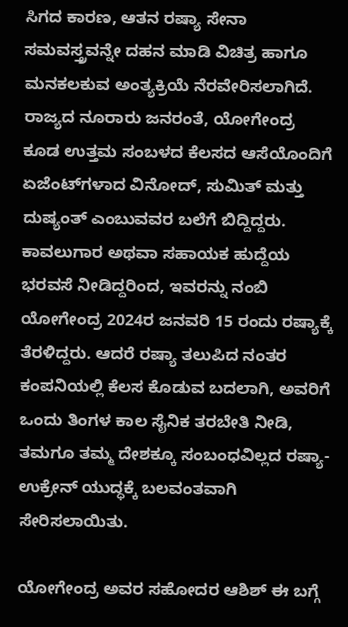ಸಿಗದ ಕಾರಣ, ಆತನ ರಷ್ಯಾ ಸೇನಾ ಸಮವಸ್ತ್ರವನ್ನೇ ದಹನ ಮಾಡಿ ವಿಚಿತ್ರ ಹಾಗೂ ಮನಕಲಕುವ ಅಂತ್ಯಕ್ರಿಯೆ ನೆರವೇರಿಸಲಾಗಿದೆ. ರಾಜ್ಯದ ನೂರಾರು ಜನರಂತೆ, ಯೋಗೇಂದ್ರ ಕೂಡ ಉತ್ತಮ ಸಂಬಳದ ಕೆಲಸದ ಆಸೆಯೊಂದಿಗೆ ಏಜೆಂಟ್‌ಗಳಾದ ವಿನೋದ್, ಸುಮಿತ್ ಮತ್ತು ದುಷ್ಯಂತ್ ಎಂಬುವವರ ಬಲೆಗೆ ಬಿದ್ದಿದ್ದರು. ಕಾವಲುಗಾರ ಅಥವಾ ಸಹಾಯಕ ಹುದ್ದೆಯ ಭರವಸೆ ನೀಡಿದ್ದರಿಂದ, ಇವರನ್ನು ನಂಬಿ ಯೋಗೇಂದ್ರ 2024ರ ಜನವರಿ 15 ರಂದು ರಷ್ಯಾಕ್ಕೆ ತೆರಳಿದ್ದರು. ಆದರೆ ರಷ್ಯಾ ತಲುಪಿದ ನಂತರ ಕಂಪನಿಯಲ್ಲಿ ಕೆಲಸ ಕೊಡುವ ಬದಲಾಗಿ, ಅವರಿಗೆ ಒಂದು ತಿಂಗಳ ಕಾಲ ಸೈನಿಕ ತರಬೇತಿ ನೀಡಿ, ತಮಗೂ ತಮ್ಮ ದೇಶಕ್ಕೂ ಸಂಬಂಧವಿಲ್ಲದ ರಷ್ಯಾ-ಉಕ್ರೇನ್ ಯುದ್ಧಕ್ಕೆ ಬಲವಂತವಾಗಿ ಸೇರಿಸಲಾಯಿತು.

ಯೋಗೇಂದ್ರ ಅವರ ಸಹೋದರ ಆಶಿಶ್ ಈ ಬಗ್ಗೆ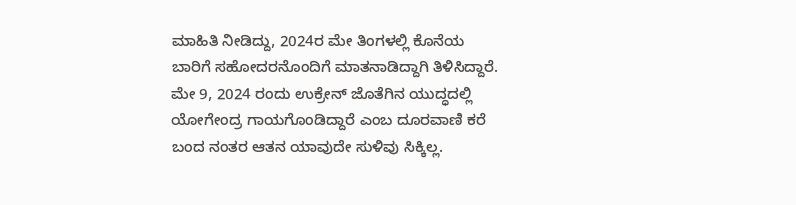ಮಾಹಿತಿ ನೀಡಿದ್ದು, 2024ರ ಮೇ ತಿಂಗಳಲ್ಲಿ ಕೊನೆಯ ಬಾರಿಗೆ ಸಹೋದರನೊಂದಿಗೆ ಮಾತನಾಡಿದ್ದಾಗಿ ತಿಳಿಸಿದ್ದಾರೆ. ಮೇ 9, 2024 ರಂದು ಉಕ್ರೇನ್ ಜೊತೆಗಿನ ಯುದ್ಧದಲ್ಲಿ ಯೋಗೇಂದ್ರ ಗಾಯಗೊಂಡಿದ್ದಾರೆ ಎಂಬ ದೂರವಾಣಿ ಕರೆ ಬಂದ ನಂತರ ಆತನ ಯಾವುದೇ ಸುಳಿವು ಸಿಕ್ಕಿಲ್ಲ.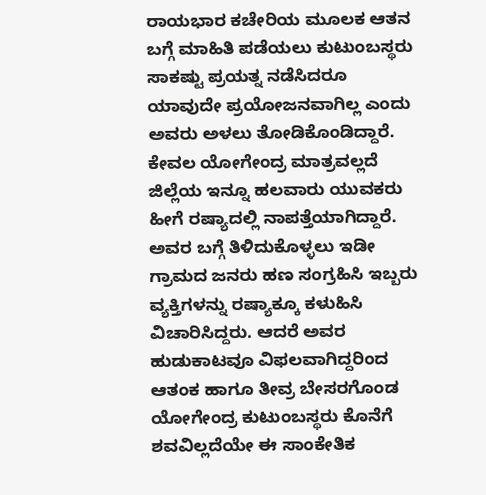ರಾಯಭಾರ ಕಚೇರಿಯ ಮೂಲಕ ಆತನ ಬಗ್ಗೆ ಮಾಹಿತಿ ಪಡೆಯಲು ಕುಟುಂಬಸ್ಥರು ಸಾಕಷ್ಟು ಪ್ರಯತ್ನ ನಡೆಸಿದರೂ ಯಾವುದೇ ಪ್ರಯೋಜನವಾಗಿಲ್ಲ ಎಂದು ಅವರು ಅಳಲು ತೋಡಿಕೊಂಡಿದ್ದಾರೆ. ಕೇವಲ ಯೋಗೇಂದ್ರ ಮಾತ್ರವಲ್ಲದೆ ಜಿಲ್ಲೆಯ ಇನ್ನೂ ಹಲವಾರು ಯುವಕರು ಹೀಗೆ ರಷ್ಯಾದಲ್ಲಿ ನಾಪತ್ತೆಯಾಗಿದ್ದಾರೆ. ಅವರ ಬಗ್ಗೆ ತಿಳಿದುಕೊಳ್ಳಲು ಇಡೀ ಗ್ರಾಮದ ಜನರು ಹಣ ಸಂಗ್ರಹಿಸಿ ಇಬ್ಬರು ವ್ಯಕ್ತಿಗಳನ್ನು ರಷ್ಯಾಕ್ಕೂ ಕಳುಹಿಸಿ ವಿಚಾರಿಸಿದ್ದರು. ಆದರೆ ಅವರ ಹುಡುಕಾಟವೂ ವಿಫಲವಾಗಿದ್ದರಿಂದ ಆತಂಕ ಹಾಗೂ ತೀವ್ರ ಬೇಸರಗೊಂಡ ಯೋಗೇಂದ್ರ ಕುಟುಂಬಸ್ಥರು ಕೊನೆಗೆ ಶವವಿಲ್ಲದೆಯೇ ಈ ಸಾಂಕೇತಿಕ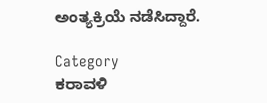ಅಂತ್ಯಕ್ರಿಯೆ ನಡೆಸಿದ್ದಾರೆ.

Category
ಕರಾವಳಿ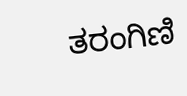ತರಂಗಿಣಿ